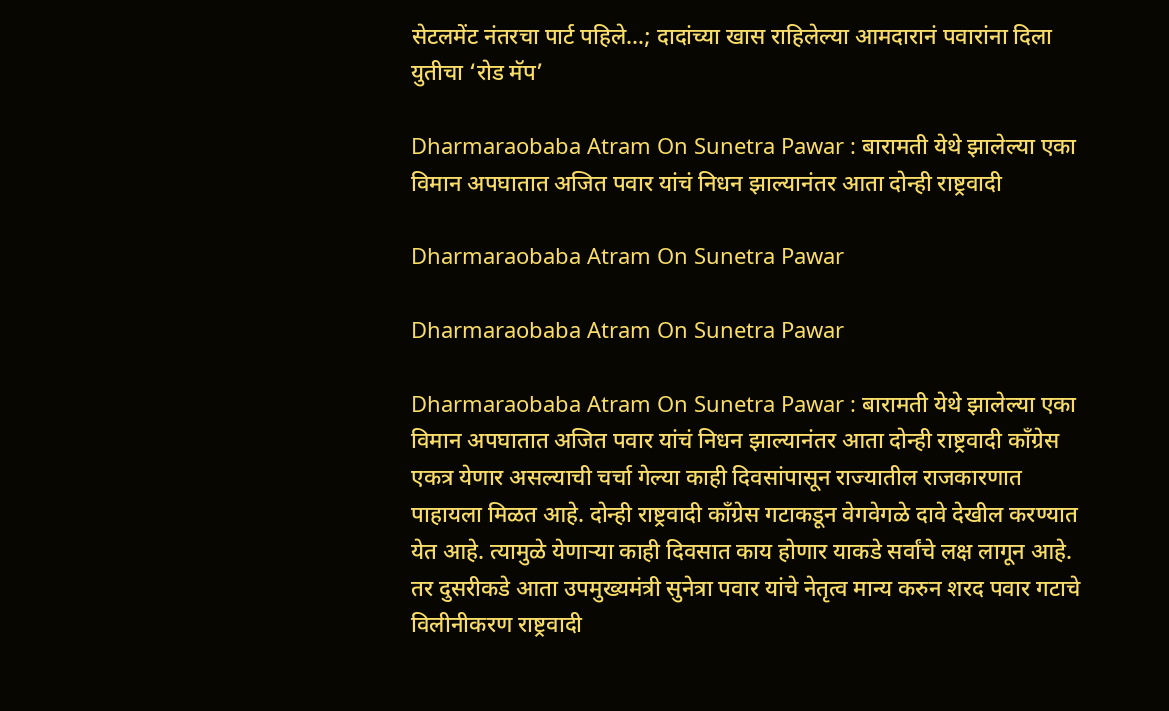सेटलमेंट नंतरचा पार्ट पहिले…; दादांच्या खास राहिलेल्या आमदारानं पवारांना दिला युतीचा ‘रोड मॅप’

Dharmaraobaba Atram On Sunetra Pawar : बारामती येथे झालेल्या एका विमान अपघातात अजित पवार यांचं निधन झाल्यानंतर आता दोन्ही राष्ट्रवादी

Dharmaraobaba Atram On Sunetra Pawar

Dharmaraobaba Atram On Sunetra Pawar

Dharmaraobaba Atram On Sunetra Pawar : बारामती येथे झालेल्या एका विमान अपघातात अजित पवार यांचं निधन झाल्यानंतर आता दोन्ही राष्ट्रवादी काँग्रेस एकत्र येणार असल्याची चर्चा गेल्या काही दिवसांपासून राज्यातील राजकारणात पाहायला मिळत आहे. दोन्ही राष्ट्रवादी काँग्रेस गटाकडून वेगवेगळे दावे देखील करण्यात येत आहे. त्यामुळे येणाऱ्या काही दिवसात काय होणार याकडे सर्वांचे लक्ष लागून आहे. तर दुसरीकडे आता उपमुख्यमंत्री सुनेत्रा पवार यांचे नेतृत्व मान्य करुन शरद पवार गटाचे विलीनीकरण राष्ट्रवादी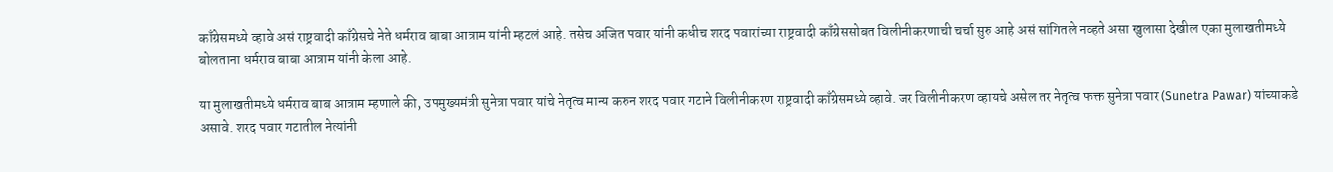काँग्रेसमध्ये व्हावे असं राष्ट्रवादी काँग्रेसचे नेते धर्मराव बाबा आत्राम यांनी म्हटलं आहे. तसेच अजित पवार यांनी कधीच शरद पवारांच्या राष्ट्रवादी काँग्रेससोबत विलीनीकरणाची चर्चा सुरु आहे असं सांगितले नव्हते असा खुलासा देखील एका मुलाखतीमध्ये बोलताना धर्मराव बाबा आत्राम यांनी केला आहे.

या मुलाखतीमध्ये धर्मराव बाब आत्राम म्हणाले की, उपमुख्यमंत्री सुनेत्रा पवार यांचे नेतृत्व मान्य करुन शरद पवार गटाने विलीनीकरण राष्ट्रवादी काँग्रेसमध्ये व्हावे. जर विलीनीकरण व्हायचे असेल तर नेतृत्व फक्त सुनेत्रा पवार (Sunetra Pawar) यांच्याकडे असावे. शरद पवार गटातील नेत्यांनी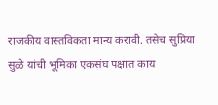राजकीय वास्तविकता मान्य करावी. तसेच सुप्रिया सुळे यांची भूमिका एकसंघ पक्षात काय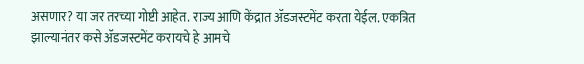असणार? या जर तरच्या गोष्टी आहेत. राज्य आणि केंद्रात ॲडजस्टमेंट करता येईल. एकत्रित झाल्यानंतर कसे ॲडजस्टमेंट करायचे हे आमचे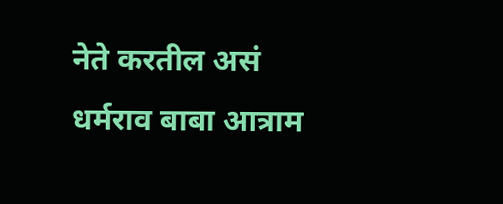नेते करतील असं धर्मराव बाबा आत्राम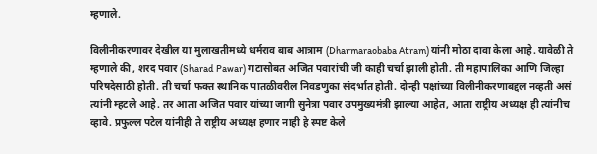म्हणाले.

विलीनीकरणावर देखील या मुलाखतीमध्ये धर्मराव बाब आत्राम (Dharmaraobaba Atram) यांनी मोठा दावा केला आहे. यावेळी ते म्हणाले की, शरद पवार (Sharad Pawar) गटासोबत अजित पवारांची जी काही चर्चा झाली होती. ती महापालिका आणि जिल्हा परिषदेसाठी होती. ती चर्चा फक्त स्थानिक पातळीवरील निवडणुका संदर्भात होती. दोन्ही पक्षांच्या विलीनीकरणाबद्दल नव्हती असं त्यांनी म्हटले आहे. तर आता अजित पवार यांच्या जागी सुनेत्रा पवार उपमुख्यमंत्री झाल्या आहेत, आता राष्ट्रीय अध्यक्ष ही त्यांनीच व्हावे. प्रफुल्ल पटेल यांनीही ते राष्ट्रीय अध्यक्ष हणार नाही हे स्पष्ट केले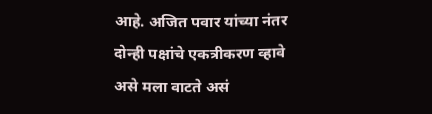आहे. अजित पवार यांच्या नंतर दोन्ही पक्षांचे एकत्रीकरण व्हावे असे मला वाटते असं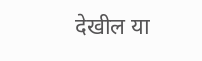देखील या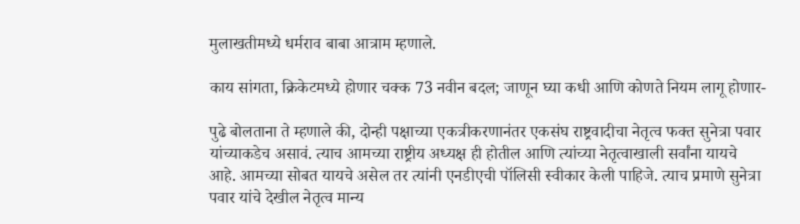मुलाखतीमध्ये धर्मराव बाबा आत्राम म्हणाले.

काय सांगता, क्रिकेटमध्ये होणार चक्क 73 नवीन बदल; जाणून घ्या कधी आणि कोणते नियम लागू होणार-

पुढे बोलताना ते म्हणाले की, दोन्ही पक्षाच्या एकत्रीकरणानंतर एकसंघ राष्ट्रवादीचा नेतृत्व फक्त सुनेत्रा पवार यांच्याकडेच असावं. त्याच आमच्या राष्ट्रीय अध्यक्ष ही होतील आणि त्यांच्या नेतृत्वाखाली सर्वांना यायचे आहे. आमच्या सोबत यायचे असेल तर त्यांनी एनडीएची पॉलिसी स्वीकार केली पाहिजे. त्याच प्रमाणे सुनेत्रा पवार यांचे देखील नेतृत्व मान्य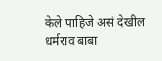केले पाहिजे असं देखील धर्मराव बाबा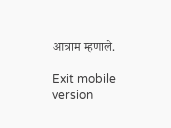आत्राम म्हणाले.

Exit mobile version